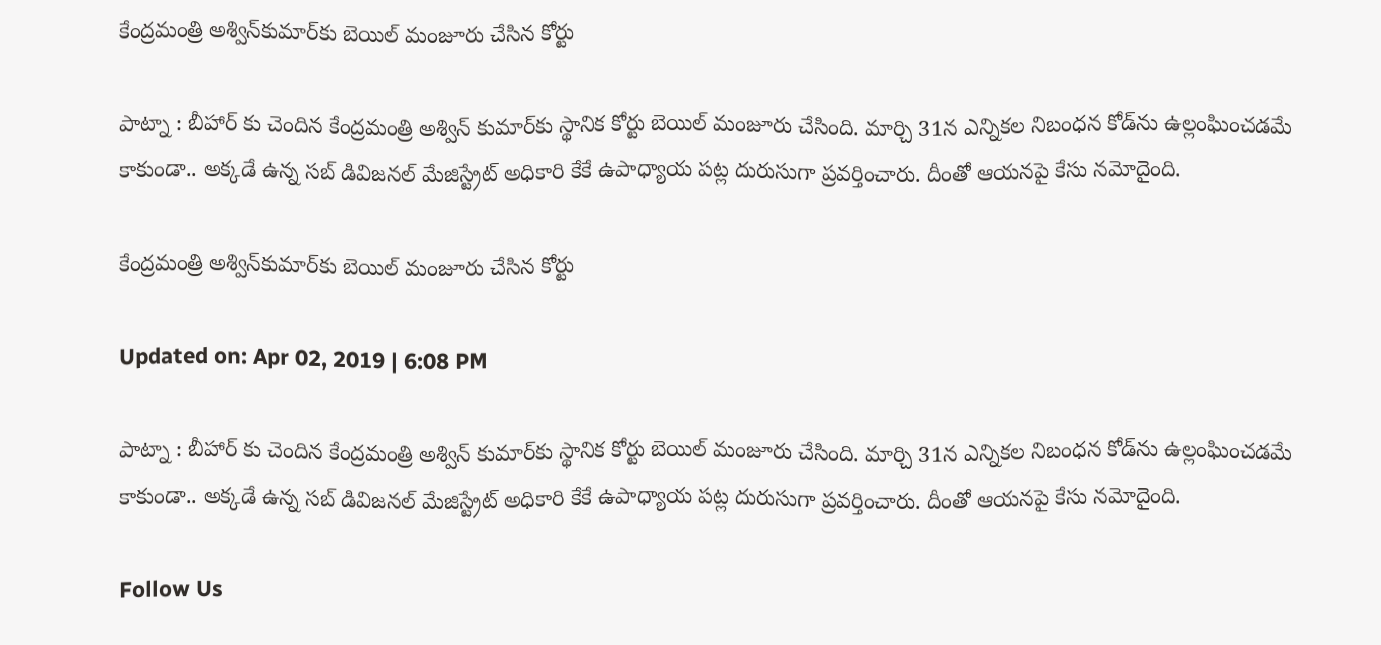కేంద్రమంత్రి అశ్విన్‌కుమార్‌కు బెయిల్ మంజూరు చేసిన కోర్టు

పాట్నా : బీహార్‌ కు చెందిన కేంద్రమంత్రి అశ్విన్ కుమార్‌కు స్థానిక కోర్టు బెయిల్ మంజూరు చేసింది. మార్చి 31న ఎన్నికల నిబంధన కోడ్‌ను ఉల్లంఘించడమే కాకుండా.. అక్కడే ఉన్న సబ్ డివిజనల్ మేజిస్ట్రేట్ అధికారి కేకే ఉపాధ్యాయ పట్ల దురుసుగా ప్రవర్తించారు. దీంతో ఆయనపై కేసు నమోదైంది.

కేంద్రమంత్రి అశ్విన్‌కుమార్‌కు బెయిల్ మంజూరు చేసిన కోర్టు

Updated on: Apr 02, 2019 | 6:08 PM

పాట్నా : బీహార్‌ కు చెందిన కేంద్రమంత్రి అశ్విన్ కుమార్‌కు స్థానిక కోర్టు బెయిల్ మంజూరు చేసింది. మార్చి 31న ఎన్నికల నిబంధన కోడ్‌ను ఉల్లంఘించడమే కాకుండా.. అక్కడే ఉన్న సబ్ డివిజనల్ మేజిస్ట్రేట్ అధికారి కేకే ఉపాధ్యాయ పట్ల దురుసుగా ప్రవర్తించారు. దీంతో ఆయనపై కేసు నమోదైంది.

Follow Us